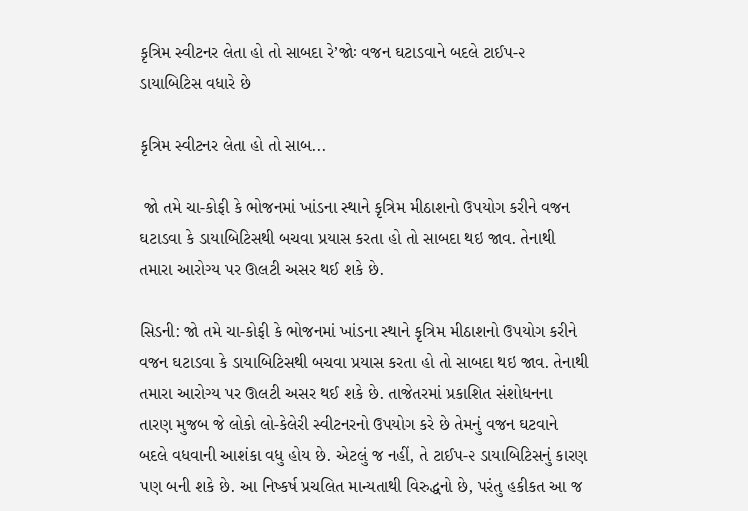કૃત્રિમ સ્વીટનર લેતા હો તો સાબદા રે’જોઃ વજન ઘટાડવાને બદલે ટાઈપ-૨ ડાયાબિટિસ વધારે છે

કૃત્રિમ સ્વીટનર લેતા હો તો સાબ...

 જો તમે ચા-કોફી કે ભોજનમાં ખાંડના સ્થાને કૃત્રિમ મીઠાશનો ઉપયોગ કરીને વજન ઘટાડવા કે ડાયાબિટિસથી બચવા પ્રયાસ કરતા હો તો સાબદા થઇ જાવ. તેનાથી તમારા આરોગ્ય પર ઊલટી અસર થઈ શકે છે.

સિડની: જો તમે ચા-કોફી કે ભોજનમાં ખાંડના સ્થાને કૃત્રિમ મીઠાશનો ઉપયોગ કરીને વજન ઘટાડવા કે ડાયાબિટિસથી બચવા પ્રયાસ કરતા હો તો સાબદા થઇ જાવ. તેનાથી તમારા આરોગ્ય પર ઊલટી અસર થઈ શકે છે. તાજેતરમાં પ્રકાશિત સંશોધનના તારણ મુજબ જે લોકો લો-કેલેરી સ્વીટનરનો ઉપયોગ કરે છે તેમનું વજન ઘટવાને બદલે વધવાની આશંકા વધુ હોય છે. એટલું જ નહીં, તે ટાઈપ-૨ ડાયાબિટિસનું કારણ પણ બની શકે છે. આ નિષ્કર્ષ પ્રચલિત માન્યતાથી વિરુદ્ધનો છે, પરંતુ હકીકત આ જ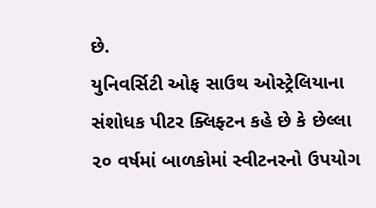છે.
યુનિવર્સિટી ઓફ સાઉથ ઓસ્ટ્રેલિયાના સંશોધક પીટર ક્લિફ્ટન કહે છે કે છેલ્લા ૨૦ વર્ષમાં બાળકોમાં સ્વીટનરનો ઉપયોગ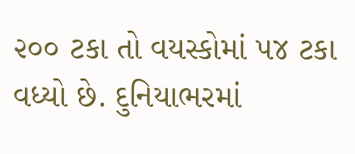૨૦૦ ટકા તો વયસ્કોમાં ૫૪ ટકા વધ્યો છે. દુનિયાભરમાં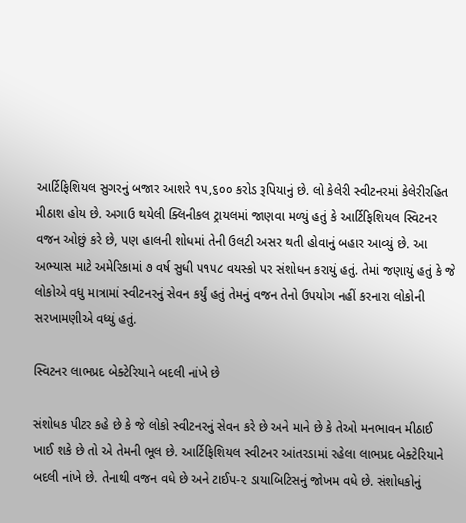આર્ટિફિશિયલ સુગરનું બજાર આશરે ૧૫,૬૦૦ કરોડ રૂપિયાનું છે. લો કેલેરી સ્વીટનરમાં કેલેરીરહિત મીઠાશ હોય છે. અગાઉ થયેલી ક્લિનીકલ ટ્રાયલમાં જાણવા મળ્યું હતું કે આર્ટિફિશિયલ સ્વિટનર વજન ઓછું કરે છે, પણ હાલની શોધમાં તેની ઉલટી અસર થતી હોવાનું બહાર આવ્યું છે. આ અભ્યાસ માટે અમેરિકામાં ૭ વર્ષ સુધી ૫૧૫૮ વયસ્કો પર સંશોધન કરાયું હતું. તેમાં જણાયું હતું કે જે લોકોએ વધુ માત્રામાં સ્વીટનરનું સેવન કર્યું હતું તેમનું વજન તેનો ઉપયોગ નહીં કરનારા લોકોની સરખામણીએ વધ્યું હતું.

સ્વિટનર લાભપ્રદ બેક્ટેરિયાને બદલી નાંખે છે

સંશોધક પીટર કહે છે કે જે લોકો સ્વીટનરનું સેવન કરે છે અને માને છે કે તેઓ મનભાવન મીઠાઈ ખાઈ શકે છે તો એ તેમની ભૂલ છે. આર્ટિફિશિયલ સ્વીટનર આંતરડામાં રહેલા લાભપ્રદ બેક્ટેરિયાને બદલી નાંખે છે. તેનાથી વજન વધે છે અને ટાઈપ-૨ ડાયાબિટિસનું જોખમ વધે છે. સંશોધકોનું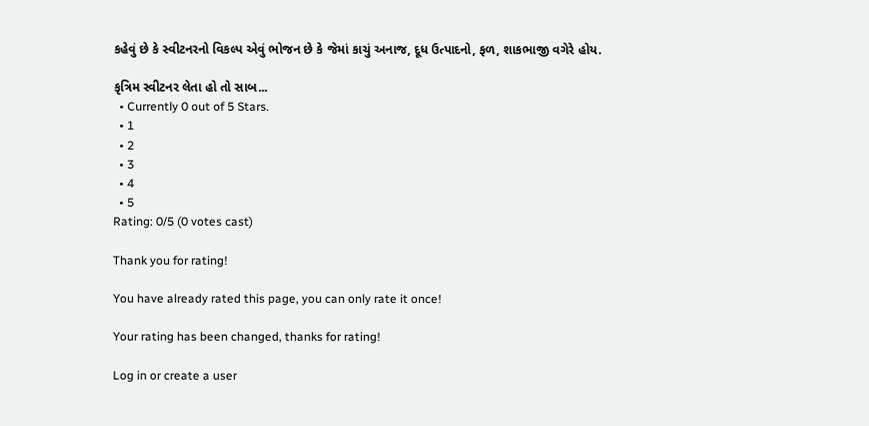કહેવું છે કે સ્વીટનરનો વિકલ્પ એવું ભોજન છે કે જેમાં કાચું અનાજ, દૂધ ઉત્પાદનો, ફળ, શાકભાજી વગેરે હોય.

કૃત્રિમ સ્વીટનર લેતા હો તો સાબ...
  • Currently 0 out of 5 Stars.
  • 1
  • 2
  • 3
  • 4
  • 5
Rating: 0/5 (0 votes cast)

Thank you for rating!

You have already rated this page, you can only rate it once!

Your rating has been changed, thanks for rating!

Log in or create a user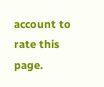account to rate this page.